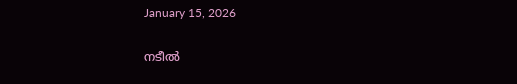January 15, 2026

നടീൽ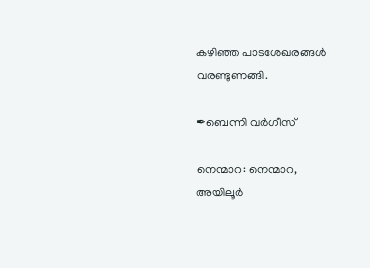കഴിഞ്ഞ പാടശേഖരങ്ങൾ വരണ്ടുണങ്ങി.

✒ബെന്നി വർഗീസ്

നെന്മാറ: നെന്മാറ, അയിലൂർ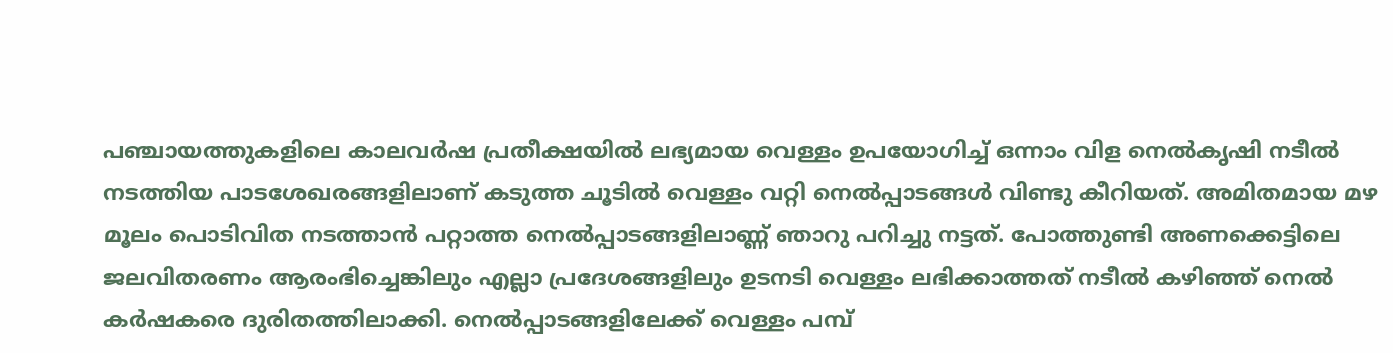പഞ്ചായത്തുകളിലെ കാലവർഷ പ്രതീക്ഷയിൽ ലഭ്യമായ വെള്ളം ഉപയോഗിച്ച് ഒന്നാം വിള നെൽകൃഷി നടീൽ നടത്തിയ പാടശേഖരങ്ങളിലാണ് കടുത്ത ചൂടിൽ വെള്ളം വറ്റി നെൽപ്പാടങ്ങൾ വിണ്ടു കീറിയത്. അമിതമായ മഴ മൂലം പൊടിവിത നടത്താൻ പറ്റാത്ത നെൽപ്പാടങ്ങളിലാണ്ണ് ഞാറു പറിച്ചു നട്ടത്. പോത്തുണ്ടി അണക്കെട്ടിലെ ജലവിതരണം ആരംഭിച്ചെങ്കിലും എല്ലാ പ്രദേശങ്ങളിലും ഉടനടി വെള്ളം ലഭിക്കാത്തത് നടീൽ കഴിഞ്ഞ് നെൽ കർഷകരെ ദുരിതത്തിലാക്കി. നെൽപ്പാടങ്ങളിലേക്ക് വെള്ളം പമ്പ്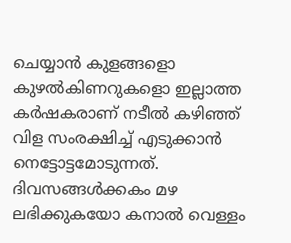ചെയ്യാൻ കുളങ്ങളൊ കുഴൽകിണറുകളൊ ഇല്ലാത്ത കർഷകരാണ് നടീൽ കഴിഞ്ഞ് വിള സംരക്ഷിച്ച് എടുക്കാൻ നെട്ടോട്ടമോടുന്നത്. ദിവസങ്ങൾക്കകം മഴ ലഭിക്കുകയോ കനാൽ വെള്ളം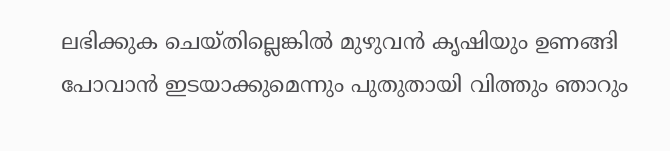ലഭിക്കുക ചെയ്തില്ലെങ്കിൽ മുഴുവൻ കൃഷിയും ഉണങ്ങി പോവാൻ ഇടയാക്കുമെന്നും പുതുതായി വിത്തും ഞാറും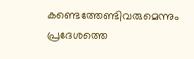കണ്ടെത്തേണ്ടിവരുമെന്നും പ്രദേശത്തെ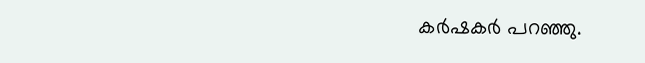കർഷകർ പറഞ്ഞു.